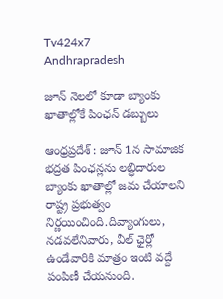Tv424x7
Andhrapradesh

జూన్ నెలలో కూడా బ్యాంకు ఖాతాల్లోకే పింఛన్ డబ్బులు

ఆంధ్రప్రదేశ్ : జూన్ 1న సామాజిక భద్రత పింఛన్లను లబ్ధిదారుల బ్యాంకు ఖాతాల్లో జమ చేయాలని రాష్ట్ర ప్రభుత్వం నిర్ణయించింది.దివ్యాంగులు, నడవలేనివారు, వీల్ ఛైర్లో ఉండేవారికి మాత్రం ఇంటి వద్దే పంపిణీ చేయనుంది.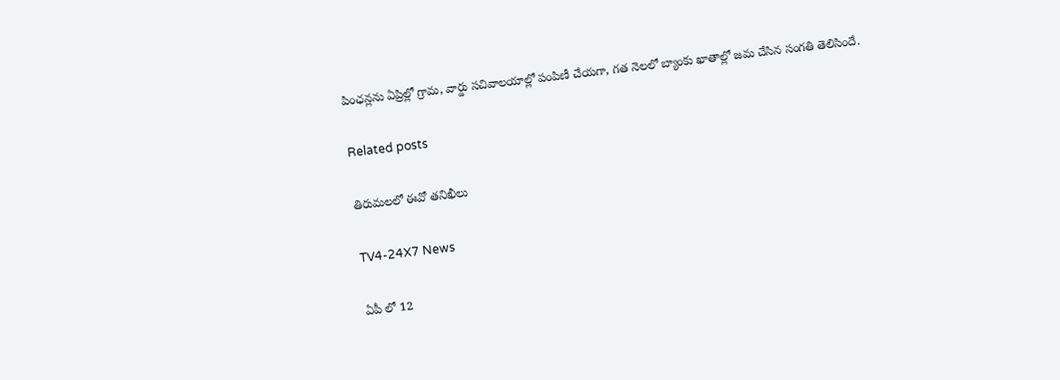పింఛన్లను ఏప్రిల్లో గ్రామ, వార్డు సచివాలయాల్లో పంపిణీ చేయగా, గత నెలలో బ్యాంకు ఖాతాల్లో జమ చేసిన సంగతి తెలిసిందే.

Related posts

తిరుమలలో ఈవో తనిఖీలు

TV4-24X7 News

ఏపీ లో 12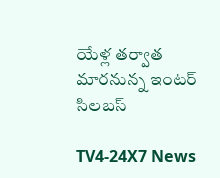యేళ్ల తర్వాత మారనున్న ఇంటర్‌ సిలబస్‌

TV4-24X7 News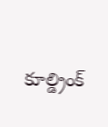కూల్డ్రింక్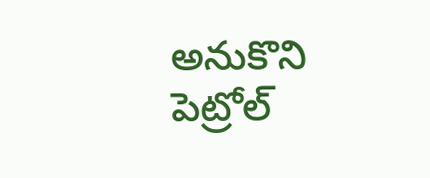అనుకొని పెట్రోల్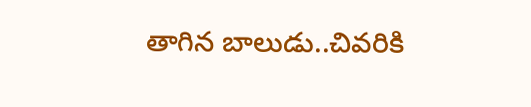తాగిన బాలుడు..చివరికి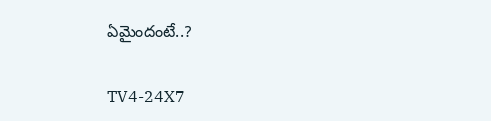ఏమైందంటే..?

TV4-24X7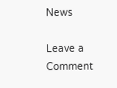News

Leave a Comment